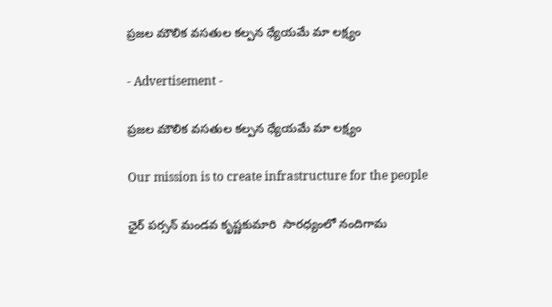ప్రజల మౌలిక వసతుల కల్పన ధ్యేయమే మా లక్ష్యం

- Advertisement -

ప్రజల మౌలిక వసతుల కల్పన ధ్యేయమే మా లక్ష్యం

Our mission is to create infrastructure for the people

ఛైర్ పర్సన్ మండవ కృష్ణకుమారి  సారధ్యంలో నందిగామ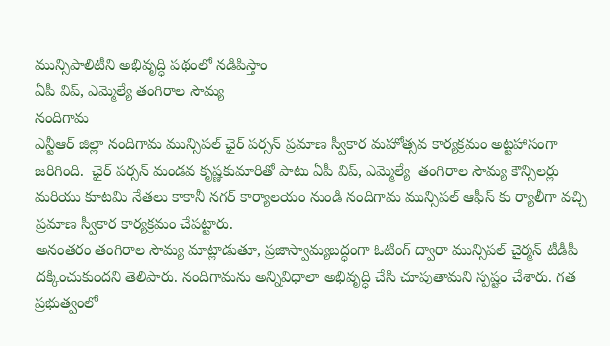మున్సిపాలిటీని అభివృద్ధి పథంలో నడిపిస్తాం
ఏపీ విప్, ఎమ్మెల్యే తంగిరాల సౌమ్య
నందిగామ
ఎన్టీఆర్ జిల్లా నందిగామ మున్సిపల్ ఛైర్ పర్సన్ ప్రమాణ స్వీకార మహోత్సవ కార్యక్రమం అట్టహాసంగా జరిగింది.  ఛైర్ పర్సన్ మండవ కృష్ణకుమారితో పాటు ఏపీ విప్, ఎమ్మెల్యే  తంగిరాల సౌమ్య కౌన్సిలర్లు మరియు కూటమి నేతలు కాకానీ నగర్ కార్యాలయం నుండి నందిగామ మున్సిపల్ ఆఫీస్ కు ర్యాలీగా వచ్చి ప్రమాణ స్వీకార కార్యక్రమం చేపట్టారు.
అనంతరం తంగిరాల సౌమ్య మాట్లాడుతూ, ప్రజాస్వామ్యబద్ధంగా ఓటింగ్ ద్వారా మున్సిపల్ చైర్మన్ టీడీపీ దక్కించుకుందని తెలిపారు. నందిగామను అన్నివిధాలా అభివృద్ధి చేసి చూపుతామని స్పష్టం చేశారు. గత ప్రభుత్వంలో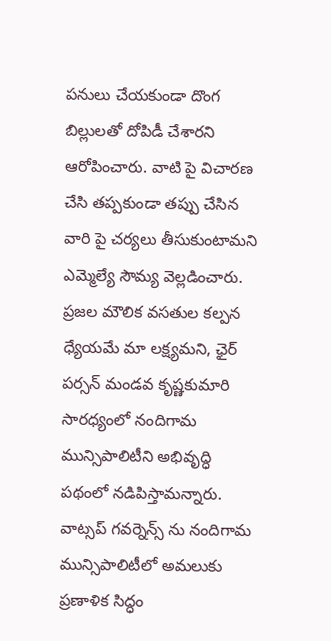పనులు చేయకుండా దొంగ బిల్లులతో దోపిడీ చేశారని ఆరోపించారు. వాటి పై విచారణ చేసి తప్పకుండా తప్పు చేసిన వారి పై చర్యలు తీసుకుంటామని ఎమ్మెల్యే సౌమ్య వెల్లడించారు. ప్రజల మౌలిక వసతుల కల్పన ధ్యేయమే మా లక్ష్యమని, ఛైర్ పర్సన్ మండవ కృష్ణకుమారి  సారధ్యంలో నందిగామ మున్సిపాలిటీని అభివృద్ధి పథంలో నడిపిస్తామన్నారు.  వాట్సప్ గవర్నెన్స్ ను నందిగామ మున్సిపాలిటీలో అమలుకు ప్రణాళిక సిద్ధం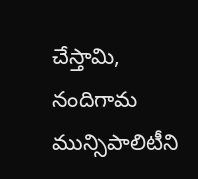చేస్తామి, నందిగామ మున్సిపాలిటీని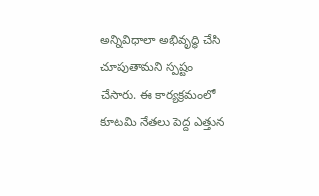అన్నివిధాలా అభివృద్ధి చేసి చూపుతామని స్పష్టం చేసారు. ఈ కార్యక్రమంలో కూటమి నేతలు పెద్ద ఎత్తున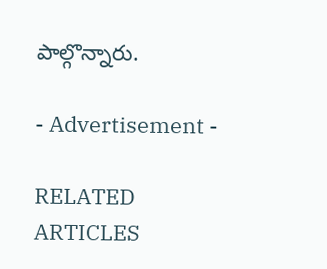పాల్గొన్నారు.

- Advertisement -

RELATED ARTICLES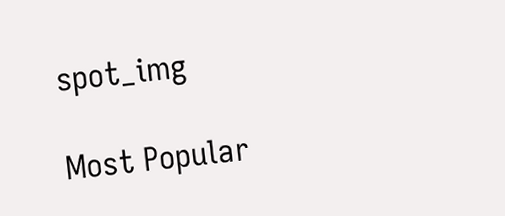spot_img

Most Popular